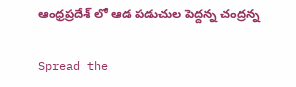ఆంధ్రప్రదేశ్ లో ఆడ పడుచుల పెద్దన్న చంద్రన్న

Spread the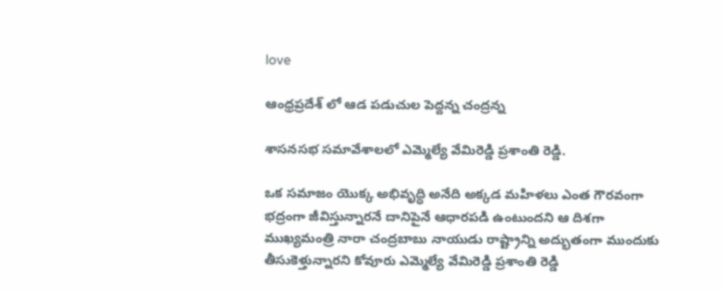love

ఆంధ్రప్రదేశ్ లో ఆడ పడుచుల పెద్దన్న చంద్రన్న

శాసనసభ సమావేశాలలో ఎమ్మెల్యే వేమిరెడ్డి ప్రశాంతి రెడ్డి.

ఒక సమాజం యొక్క అభివృద్ధి అనేది అక్కడ మహిళలు ఎంత గౌరవంగా భద్రంగా జీవిస్తున్నారనే దానిపైనే ఆధారపడి ఉంటుందని ఆ దిశగా ముఖ్యమంత్రి నారా చంద్రబాబు నాయుడు రాష్ట్రాన్ని అద్భుతంగా ముందుకు తీసుకెళ్తున్నారని కోవూరు ఎమ్మెల్యే వేమిరెడ్డి ప్రశాంతి రెడ్డి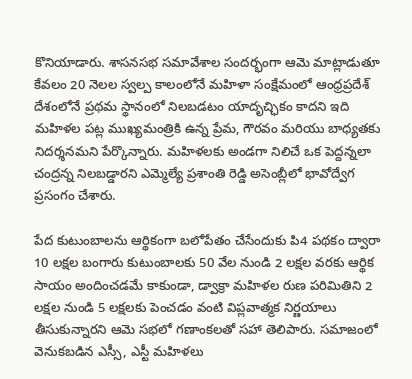కొనియాడారు. శాసనసభ సమావేశాల సందర్భంగా ఆమె మాట్లాడుతూ కేవలం 20 నెలల స్వల్ప కాలంలోనే మహిళా సంక్షేమంలో ఆంధ్రప్రదేశ్ దేశంలోనే ప్రథమ స్థానంలో నిలబడటం యాదృచ్ఛికం కాదని ఇది మహిళల పట్ల ముఖ్యమంత్రికి ఉన్న ప్రేమ, గౌరవం మరియు బాధ్యతకు నిదర్శనమని పేర్కొన్నారు. మహిళలకు అండగా నిలిచే ఒక పెద్దన్నలా చంద్రన్న నిలబడ్డారని ఎమ్మెల్యే ప్రశాంతి రెడ్డి అసెంబ్లీలో భావోద్వేగ ప్రసంగం చేశారు.

పేద కుటుంబాలను ఆర్థికంగా బలోపేతం చేసేందుకు పి4 పథకం ద్వారా 10 లక్షల బంగారు కుటుంబాలకు 50 వేల నుండి 2 లక్షల వరకు ఆర్థిక సాయం అందించడమే కాకుండా, డ్వాక్రా మహిళల రుణ పరిమితిని 2 లక్షల నుండి 5 లక్షలకు పెంచడం వంటి విప్లవాత్మక నిర్ణయాలు తీసుకున్నారని ఆమె సభలో గణాంకలతో సహా తెలిపారు. సమాజంలో వెనుకబడిన ఎస్సీ, ఎస్టీ మహిళలు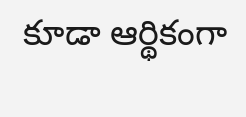కూడా ఆర్థికంగా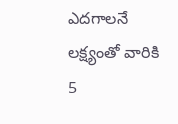ఎదగాలనే లక్ష్యంతో వారికి 5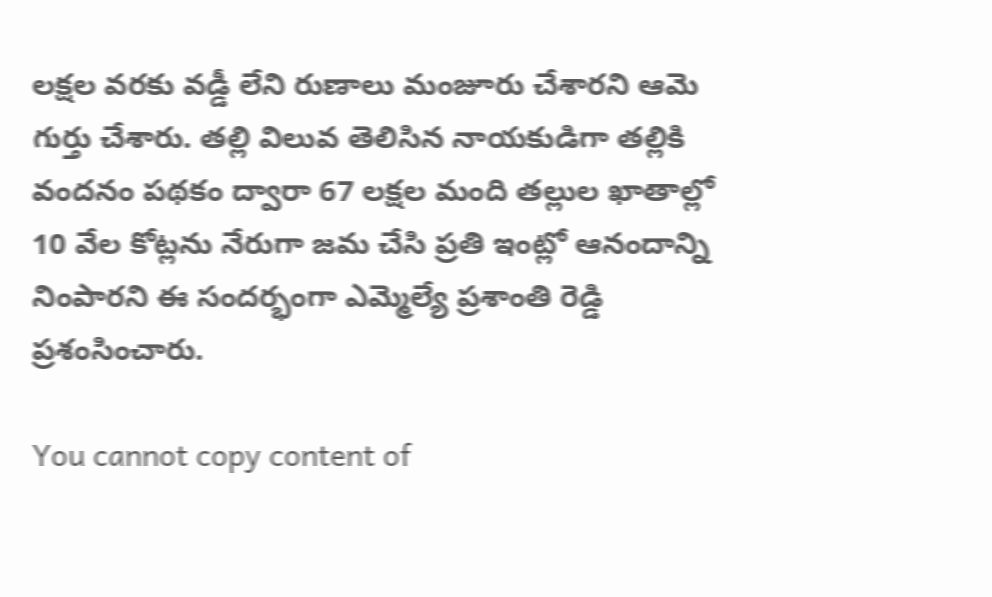లక్షల వరకు వడ్డీ లేని రుణాలు మంజూరు చేశారని ఆమె గుర్తు చేశారు. తల్లి విలువ తెలిసిన నాయకుడిగా తల్లికి వందనం పథకం ద్వారా 67 లక్షల మంది తల్లుల ఖాతాల్లో 10 వేల కోట్లను నేరుగా జమ చేసి ప్రతి ఇంట్లో ఆనందాన్ని నింపారని ఈ సందర్భంగా ఎమ్మెల్యే ప్రశాంతి రెడ్డి ప్రశంసించారు.

You cannot copy content of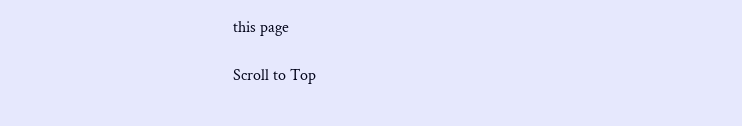this page

Scroll to Top